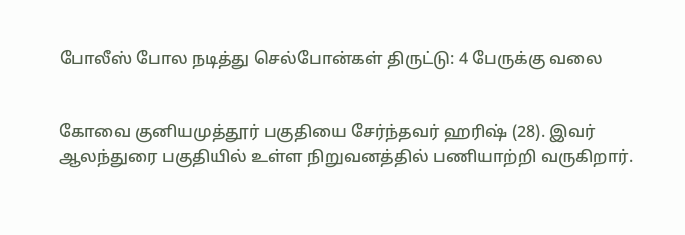போலீஸ் போல நடித்து செல்போன்கள் திருட்டு: 4 பேருக்கு வலை


கோவை குனியமுத்தூர் பகுதியை சேர்ந்தவர் ஹரிஷ் (28). இவர் ஆலந்துரை பகுதியில் உள்ள நிறுவனத்தில் பணியாற்றி வருகிறார்.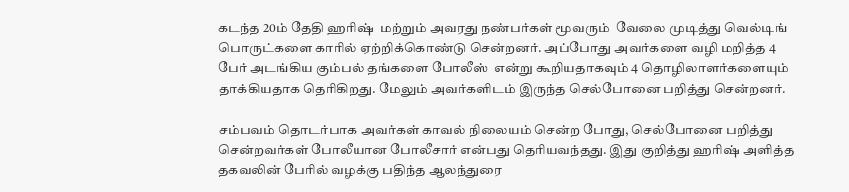கடந்த 20ம் தேதி ஹரிஷ்  மற்றும் அவரது நண்பர்கள் மூவரும்  வேலை முடித்து வெல்டிங் பொருட்களை காரில் ஏற்றிக்கொண்டு சென்றனர். அப்போது அவர்களை வழி மறித்த 4 பேர் அடங்கிய கும்பல் தங்களை போலீஸ்  என்று கூறியதாகவும் 4 தொழிலாளர்களையும் தாக்கியதாக தெரிகிறது. மேலும் அவர்களிடம் இருந்த செல்போனை பறித்து சென்றனர்.

சம்பவம் தொடர்பாக அவர்கள் காவல் நிலையம் சென்ற போது, செல்போனை பறித்து சென்றவர்கள் போலீயான போலீசார் என்பது தெரியவந்தது. இது குறித்து ஹரிஷ் அளித்த தகவலின் பேரில் வழக்கு பதிந்த ஆலந்துரை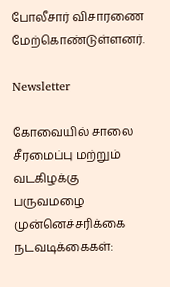போலீசார் விசாரணை மேற்கொண்டுள்ளனர்.

Newsletter

கோவையில் சாலை சீரமைப்பு மற்றும் வடகிழக்கு பருவமழை முன்னெச்சரிக்கை நடவடிக்கைகள்: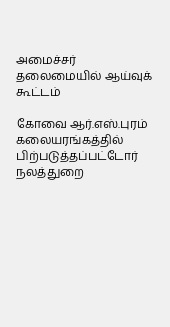அமைச்சர் தலைமையில் ஆய்வுக் கூட்டம்

கோவை ஆர்.எஸ்.புரம் கலையரங்கத்தில் பிற்படுத்தப்பட்டோர் நலத்துறை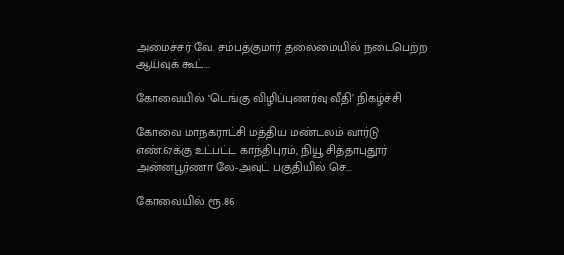அமைச்சர் வே. சம்பத்குமார் தலைமையில் நடைபெற்ற ஆய்வுக் கூட்...

கோவையில் ‘டெங்கு விழிப்புணர்வு வீதி’ நிகழ்ச்சி

கோவை மாநகராட்சி மத்திய மண்டலம் வார்டு எண்.67க்கு உட்பட்ட காந்திபுரம், நியூ சித்தாபுதூர் அன்னபூர்ணா லே-அவுட் பகுதியில் செ...

கோவையில் ரூ.86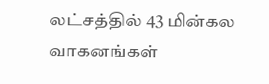லட்சத்தில் 43 மின்கல வாகனங்கள்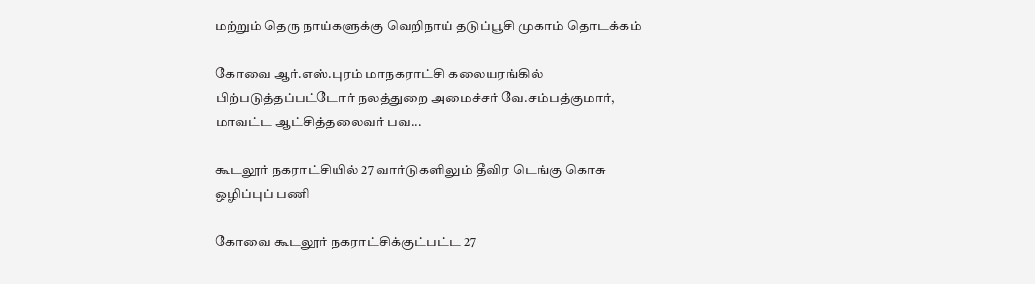மற்றும் தெரு நாய்களுக்கு வெறிநாய் தடுப்பூசி முகாம் தொடக்கம்

கோவை ஆர்.எஸ்.புரம் மாநகராட்சி கலையரங்கில் பிற்படுத்தப்பட்டோர் நலத்துறை அமைச்சர் வே.சம்பத்குமார், மாவட்ட ஆட்சித்தலைவர் பவ...

கூடலூர் நகராட்சியில் 27 வார்டுகளிலும் தீவிர டெங்கு கொசு ஒழிப்புப் பணி

கோவை கூடலூர் நகராட்சிக்குட்பட்ட 27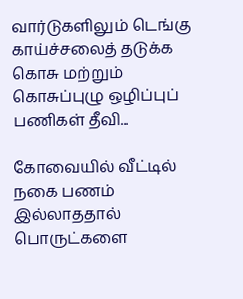வார்டுகளிலும் டெங்கு காய்ச்சலைத் தடுக்க கொசு மற்றும் கொசுப்புழு ஒழிப்புப் பணிகள் தீவி...

கோவையில் வீட்டில் நகை பணம் இல்லாததால் பொருட்களை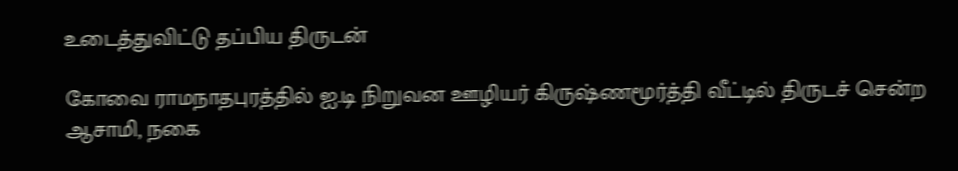உடைத்துவிட்டு தப்பிய திருடன்

கோவை ராமநாதபுரத்தில் ஐ.டி நிறுவன ஊழியர் கிருஷ்ணமூர்த்தி வீட்டில் திருடச் சென்ற ஆசாமி, நகை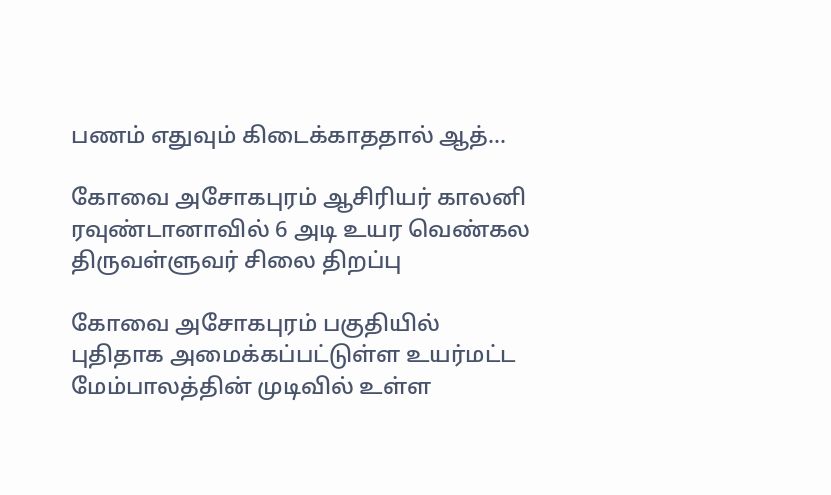பணம் எதுவும் கிடைக்காததால் ஆத்...

கோவை அசோகபுரம் ஆசிரியர் காலனி ரவுண்டானாவில் 6 அடி உயர வெண்கல திருவள்ளுவர் சிலை திறப்பு

கோவை அசோகபுரம் பகுதியில் புதிதாக அமைக்கப்பட்டுள்ள உயர்மட்ட மேம்பாலத்தின் முடிவில் உள்ள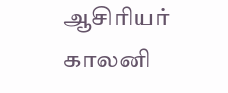ஆசிரியர் காலனி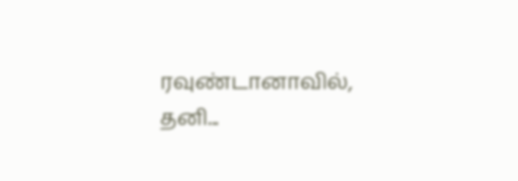ரவுண்டானாவில், தனி...